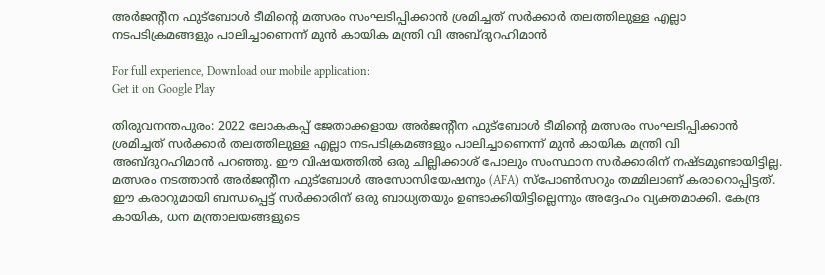അർജന്റീന ഫുട്‌ബോൾ ടീമിന്റെ മത്സരം സംഘടിപ്പിക്കാൻ ശ്രമിച്ചത്‌ സർക്കാർ തലത്തിലുള്ള എല്ലാ നടപടിക്രമങ്ങളും പാലിച്ചാണെന്ന്‌ മുൻ കായിക മന്ത്രി വി അബ്‌ദുറഹിമാൻ

For full experience, Download our mobile application:
Get it on Google Play

തിരുവനന്തപുരം: 2022 ലോകകപ്പ്‌ ജേതാക്കളായ അർജന്റീന ഫുട്‌ബോൾ ടീമിന്റെ മത്സരം സംഘടിപ്പിക്കാൻ ശ്രമിച്ചത്‌ സർക്കാർ തലത്തിലുള്ള എല്ലാ നടപടിക്രമങ്ങളും പാലിച്ചാണെന്ന്‌ മുൻ കായിക മന്ത്രി വി അബ്‌ദുറഹിമാൻ പറഞ്ഞു. ഇ‍ൗ വിഷയത്തിൽ ഒരു ചില്ലിക്കാശ്‌ പോലും സംസ്ഥാന സർക്കാരിന്‌ നഷ്‌ടമുണ്ടായിട്ടില്ല. മത്സരം നടത്താൻ അർജന്റീന ഫുട്‌ബോൾ അസോസിയേഷനും (AFA) സ്‌പോൺസറും തമ്മിലാണ്‌ കരാറൊപ്പിട്ടത്‌. ഇ‍ൗ കരാറുമായി ബന്ധപ്പെട്ട്‌ സർക്കാരിന്‌ ഒരു ബാധ്യതയും ഉണ്ടാക്കിയിട്ടില്ലെന്നും അദ്ദേഹം വ്യക്തമാക്കി. കേന്ദ്ര കായിക, ധന മന്ത്രാലയങ്ങളുടെ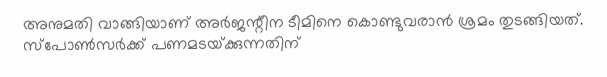അനുമതി വാങ്ങിയാണ് അര്‍ജന്റീന ടീമിനെ കൊണ്ടുവരാന്‍ ശ്രമം തുടങ്ങിയത്. സ്‌പോൺസർക്ക്‌ പണമടയ്‌ക്കുന്നതിന്‌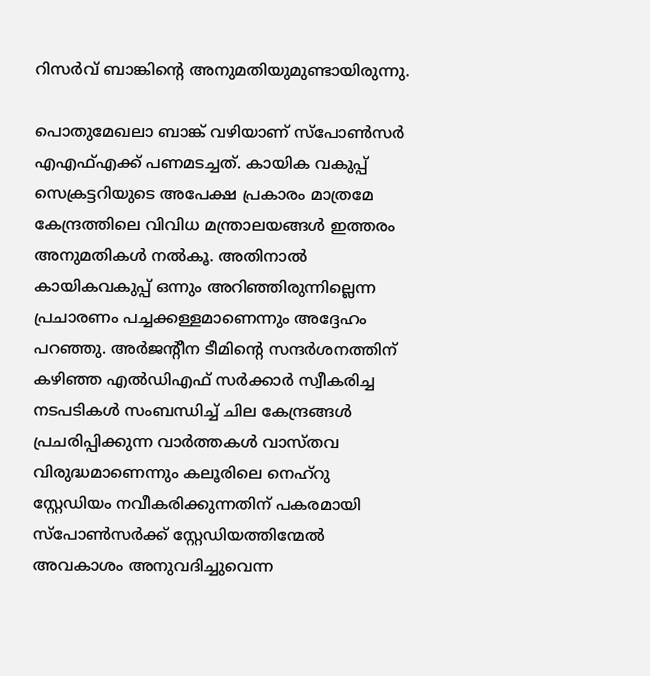റിസർവ്‌ ബാങ്കിന്റെ അനുമതിയുമുണ്ടായിരുന്നു.

പൊതുമേഖലാ ബാങ്ക്‌ വഴിയാണ്‌ സ്‌പോൺസർ എഎഫ്എക്ക് പണമടച്ചത്‌. കായിക വകുപ്പ്‌ സെക്രട്ടറിയുടെ അപേക്ഷ പ്രകാരം മാത്രമേ കേന്ദ്രത്തിലെ വിവിധ മന്ത്രാലയങ്ങൾ ഇത്തരം അനുമതികൾ നൽകൂ. അതിനാൽ കായികവകുപ്പ്‌ ഒന്നും അറിഞ്ഞിരുന്നില്ലെന്ന പ്രചാരണം പച്ചക്കള്ളമാണെന്നും അദ്ദേഹം പറഞ്ഞു. അര്‍ജന്റീന ടീമിന്റെ സന്ദര്‍ശനത്തിന്‌ കഴിഞ്ഞ എൽഡിഎഫ്‌ സർക്കാർ സ്വീകരിച്ച നടപടികൾ സംബന്ധിച്ച്‌ ചില കേന്ദ്രങ്ങൾ പ്രചരിപ്പിക്കുന്ന വാർത്തകൾ വാസ്തവ വിരുദ്ധമാണെന്നും കലൂരിലെ നെഹ്‌റു സ്റ്റേഡിയം നവീകരിക്കുന്നതിന് പകരമായി സ്‌പോണ്‍സര്‍ക്ക് സ്റ്റേഡിയത്തിന്മേല്‍ അവകാശം അനുവദിച്ചുവെന്ന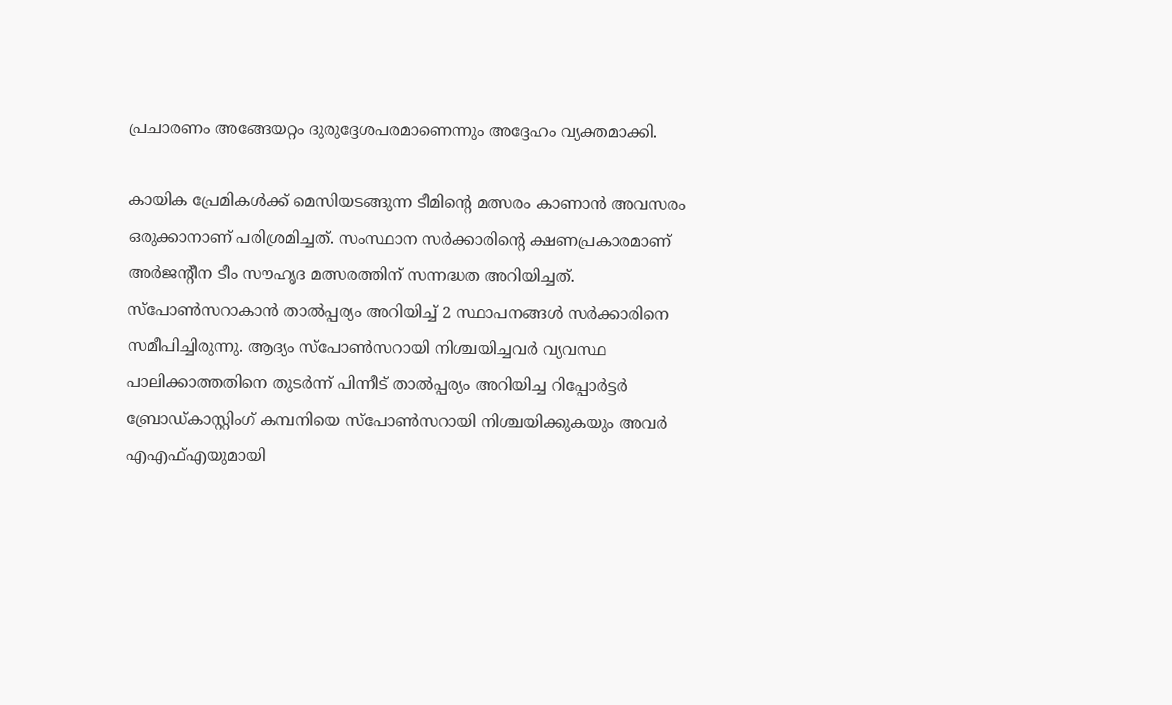പ്രചാരണം അങ്ങേയറ്റം ദുരുദ്ദേശപരമാണെന്നും അദ്ദേഹം വ്യക്തമാക്കി.

കായിക പ്രേമികള്‍ക്ക് മെസിയടങ്ങുന്ന ടീമിന്റെ മത്സരം കാണാൻ അവസരം ഒരുക്കാനാണ് പരിശ്രമിച്ചത്‌. സംസ്ഥാന സര്‍ക്കാരിന്റെ ക്ഷണപ്രകാരമാണ് അര്‍ജന്റീന ടീം സൗഹൃദ മത്സരത്തിന് സന്നദ്ധത അറിയിച്ചത്. സ്‌പോണ്‍സറാകാന്‍ താല്‍പ്പര്യം അറിയിച്ച് 2 സ്ഥാപനങ്ങള്‍ സര്‍ക്കാരിനെ സമീപിച്ചിരുന്നു. ആദ്യം സ്‌പോണ്‍സറായി നിശ്ചയിച്ചവര്‍ വ്യവസ്ഥ പാലിക്കാത്തതിനെ തുടര്‍ന്ന് പിന്നീട് താല്‍പ്പര്യം അറിയിച്ച റിപ്പോര്‍ട്ടര്‍ ബ്രോഡ്കാസ്റ്റിംഗ് കമ്പനിയെ സ്‌പോണ്‍സറായി നിശ്ചയിക്കുകയും അവര്‍ എഎഫ്എയുമായി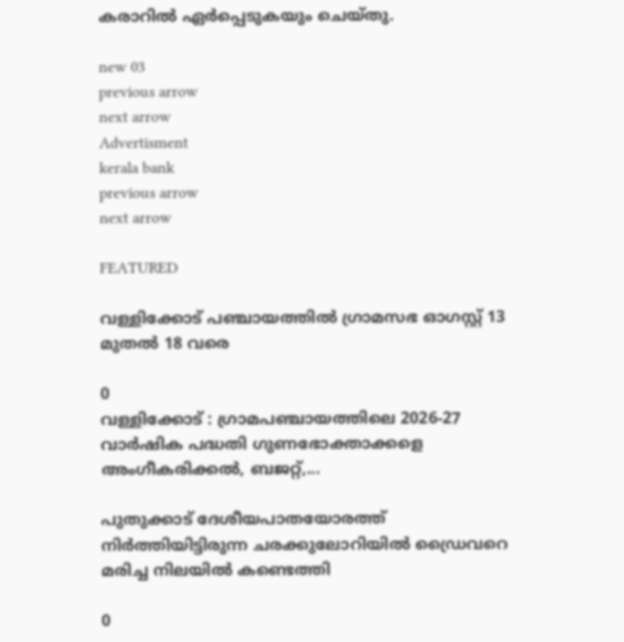കരാറില്‍ ഏര്‍പ്പെടുകയും ചെയ്തു.

new 03
previous arrow
next arrow
Advertisment
kerala bank
previous arrow
next arrow

FEATURED

വള്ളിക്കോട് പഞ്ചായത്തില്‍ ഗ്രാമസഭ ഓഗസ്റ്റ് 13 മുതല്‍ 18 വരെ

0
വള്ളിക്കോട് : ഗ്രാമപഞ്ചായത്തിലെ 2026-27 വാര്‍ഷിക പദ്ധതി ഗുണഭോക്താക്കളെ അംഗീകരിക്കല്‍, ബജറ്റ്,...

പുതുക്കാട് ദേശീയപാതയോരത്ത് നിർത്തിയിട്ടിരുന്ന ചരക്കുലോറിയിൽ ഡ്രൈവറെ മരിച്ച നിലയിൽ കണ്ടെത്തി

0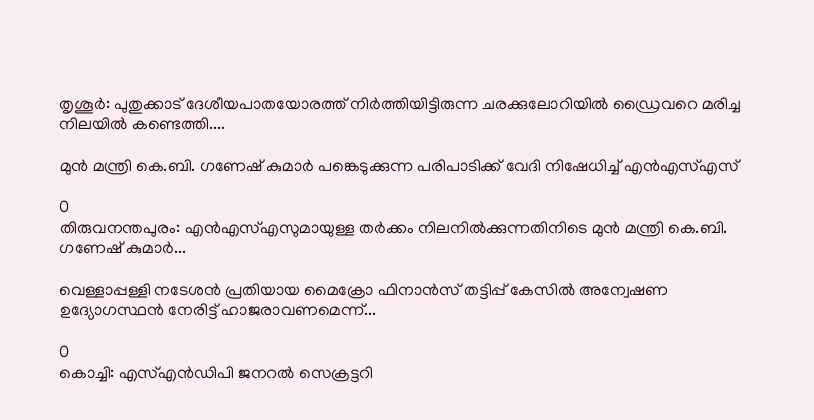തൃശൂർ: പുതുക്കാട് ദേശീയപാതയോരത്ത് നിർത്തിയിട്ടിരുന്ന ചരക്കുലോറിയിൽ ഡ്രൈവറെ മരിച്ച നിലയിൽ കണ്ടെത്തി....

മുൻ മന്ത്രി കെ.ബി. ഗണേഷ് കുമാർ പങ്കെടുക്കുന്ന പരിപാടിക്ക് വേദി നിഷേധിച്ച് എൻഎസ്എസ്

0
തിരുവനന്തപുരം: എൻഎസ്എസുമായുള്ള തർക്കം നിലനിൽക്കുന്നതിനിടെ മുൻ മന്ത്രി കെ.ബി. ഗണേഷ് കുമാർ...

വെള്ളാപ്പള്ളി നടേശൻ പ്രതിയായ മൈക്രോ ഫിനാൻസ് തട്ടിപ്പ് കേസില്‍ അന്വേഷണ ഉദ്യോഗസ്ഥൻ നേരിട്ട് ഹാജരാവണമെന്ന്...

0
കൊച്ചി: എസ്എൻഡിപി ജനറൽ സെക്രട്ടറി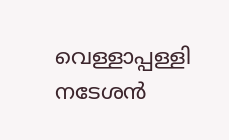വെള്ളാപ്പള്ളി നടേശൻ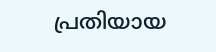പ്രതിയായ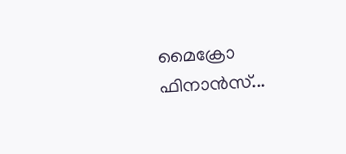മൈക്രോ ഫിനാൻസ്...